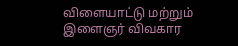விளையாட்டு மற்றும் இளைஞர் விவகார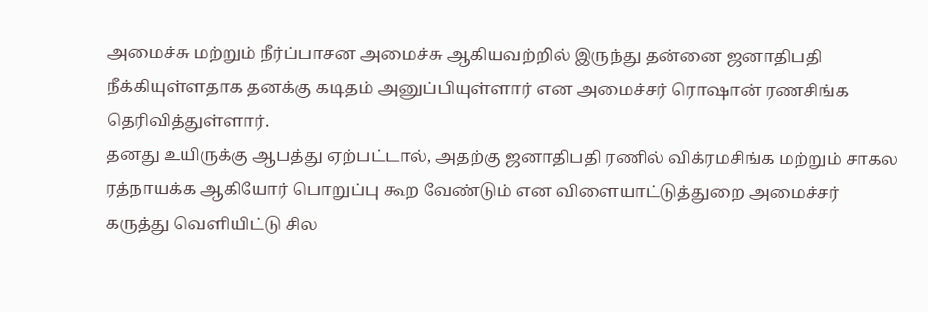அமைச்சு மற்றும் நீர்ப்பாசன அமைச்சு ஆகியவற்றில் இருந்து தன்னை ஜனாதிபதி நீக்கியுள்ளதாக தனக்கு கடிதம் அனுப்பியுள்ளார் என அமைச்சர் ரொஷான் ரணசிங்க தெரிவித்துள்ளார்.
தனது உயிருக்கு ஆபத்து ஏற்பட்டால், அதற்கு ஜனாதிபதி ரணில் விக்ரமசிங்க மற்றும் சாகல ரத்நாயக்க ஆகியோர் பொறுப்பு கூற வேண்டும் என விளையாட்டுத்துறை அமைச்சர் கருத்து வெளியிட்டு சில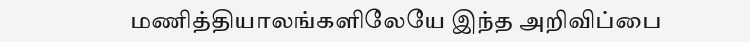மணித்தியாலங்களிலேயே இந்த அறிவிப்பை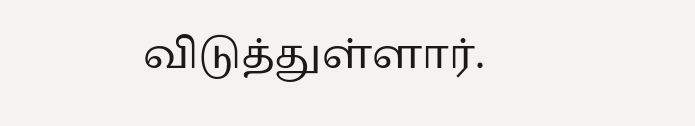விடுத்துள்ளார்.